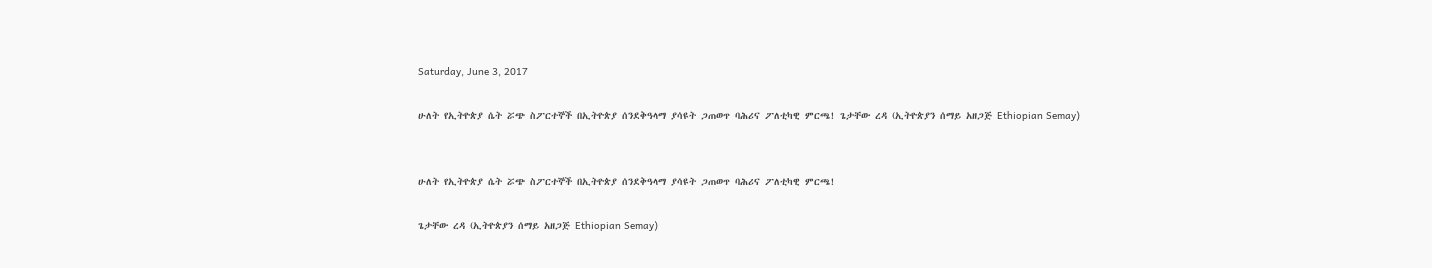Saturday, June 3, 2017

ሁለት የኢትዮጵያ ሴት ሯጭ ስፖርተኞች በኢትዮጵያ ሰንደቅዓላማ ያሳዩት ጋጠወጥ ባሕሪና ፖለቲካዊ ምርጫ! ጌታቸው ረዳ (ኢትዮጵያን ሰማይ አዘጋጅ Ethiopian Semay)


ሁለት የኢትዮጵያ ሴት ሯጭ ስፖርተኞች በኢትዮጵያ ሰንደቅዓላማ ያሳዩት ጋጠወጥ ባሕሪና ፖለቲካዊ ምርጫ!

ጌታቸው ረዳ (ኢትዮጵያን ሰማይ አዘጋጅ Ethiopian Semay)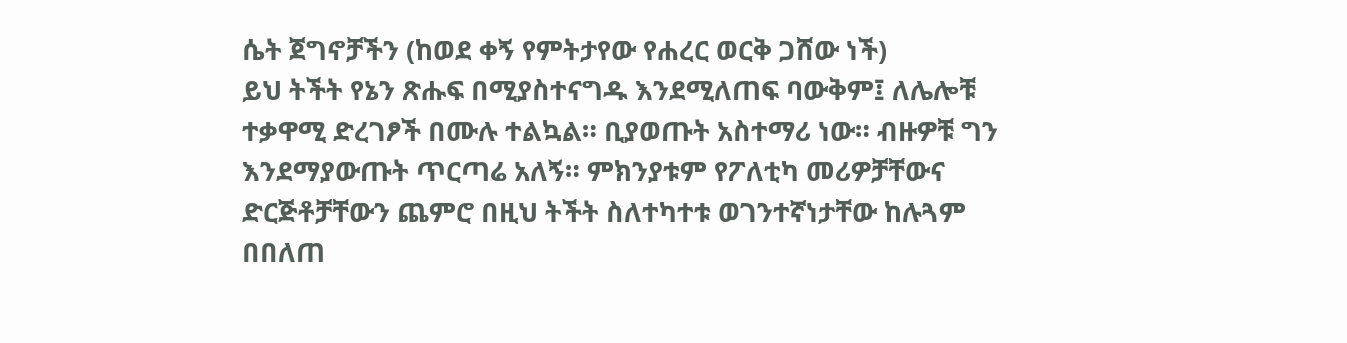ሴት ጀግኖቻችን (ከወደ ቀኝ የምትታየው የሐረር ወርቅ ጋሸው ነች)
ይህ ትችት የኔን ጽሑፍ በሚያስተናግዱ እንደሚለጠፍ ባውቅም፤ ለሌሎቹ ተቃዋሚ ድረገፆች በሙሉ ተልኳል። ቢያወጡት አስተማሪ ነው። ብዙዎቹ ግን እንደማያውጡት ጥርጣሬ አለኝ። ምክንያቱም የፖለቲካ መሪዎቻቸውና ድርጅቶቻቸውን ጨምሮ በዚህ ትችት ስለተካተቱ ወገንተኛነታቸው ከሉጓም በበለጠ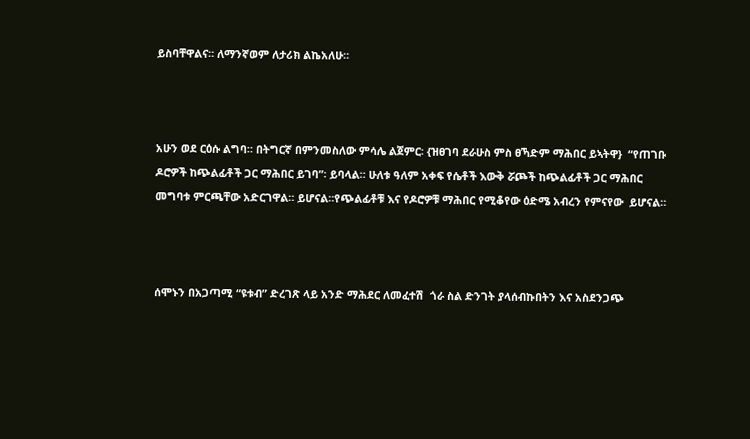ይስባቸዋልና። ለማንኛወም ለታሪክ ልኬአለሁ።



አሁን ወደ ርዕሱ ልግባ። በትግርኛ በምንመስለው ምሳሌ ልጀምር፡ {ዝፀገባ ደራሁስ ምስ ፀኻድም ማሕበር ይኣትዋ}  “የጠገቡ ዶሮዎች ከጭልፊቶች ጋር ማሕበር ይገባ”፡ ይባላል። ሁለቱ ዓለም አቀፍ የሴቶች እውቅ ሯጮች ከጭልፊቶች ጋር ማሕበር መግባቱ ምርጫቸው አድርገዋል። ይሆናል።የጭልፊቶቹ እና የዶሮዎቹ ማሕበር የሚቆየው ዕድሜ አብረን የምናየው  ይሆናል።



ሰሞኑን በአጋጣሚ “ዩቱብ” ድረገጽ ላይ አንድ ማሕደር ለመፈተሽ  ጎራ ስል ድንገት ያላሰብኩበትን እና አስደንጋጭ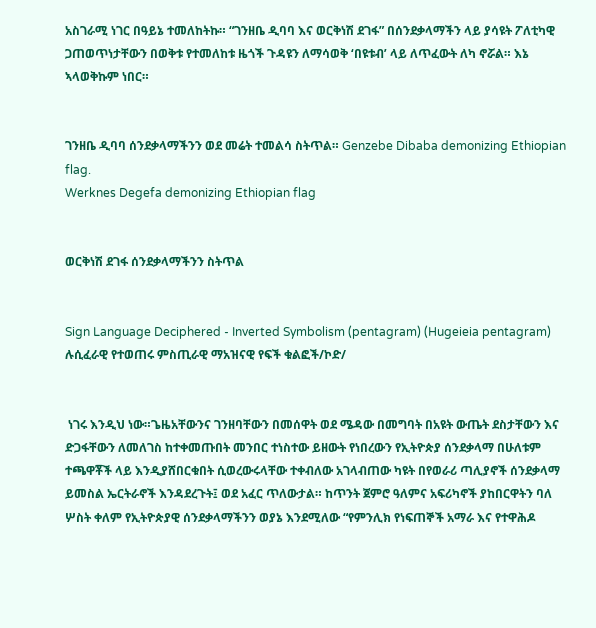አስገራሚ ነገር በዓይኔ ተመለከትኩ። “ገንዘቤ ዲባባ እና ወርቅነሽ ደገፋ” በሰንደቃላማችን ላይ ያሳዩት ፖለቲካዊ ጋጠወጥነታቸውን በወቅቱ የተመለከቱ ዜጎች ጉዳዩን ለማሳወቅ ‘በዩቱብ’ ላይ ለጥፈውት ለካ ኖሯል። እኔ ኣላወቅኩም ነበር።


ገንዘቤ ዲባባ ሰንደቃላማችንን ወደ መሬት ተመልሳ ስትጥል። Genzebe Dibaba demonizing Ethiopian flag.
Werknes Degefa demonizing Ethiopian flag


ወርቅነሽ ደገፋ ሰንደቃላማችንን ስትጥል


Sign Language Deciphered - Inverted Symbolism (pentagram) (Hugeieia pentagram) ሉሲፈራዊ የተወጠሩ ምስጢራዊ ማአዝናዊ የፍች ቁልፎች/ኮድ/


 ነገሩ እንዲህ ነው።ጌዜአቸውንና ገንዘባቸውን በመሰዋት ወደ ሜዳው በመግባት በአዩት ውጤት ደስታቸውን እና ድጋፋቸውን ለመለገስ ከተቀመጡበት መንበር ተነስተው ይዘውት የነበረውን የኢትዮጵያ ሰንደቃላማ በሁለቱም ተጫዋቾች ላይ እንዲያሸበርቁበት ሲወረውሩላቸው ተቀብለው አገላብጠው ካዩት በየወራሪ ጣሊያኖች ሰንደቃላማ ይመስል ኤርትራኖች እንዳደረጉት፤ ወደ አፈር ጥለውታል። ከጥንት ጀምሮ ዓለምና አፍሪካኖች ያከበርዋትን ባለ ሦስት ቀለም የኢትዮጵያዊ ሰንደቃላማችንን ወያኔ እንደሚለው “የምንሊክ የነፍጠኞች አማራ እና የተዋሕዶ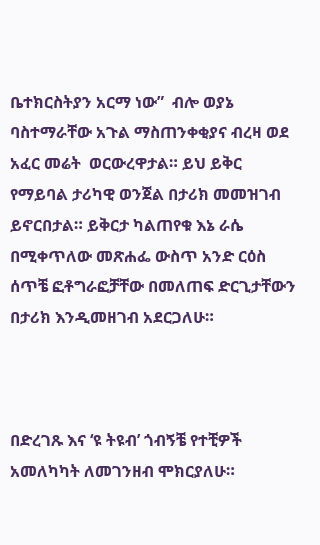ቤተክርስትያን አርማ ነው”  ብሎ ወያኔ ባስተማራቸው አጉል ማስጠንቀቂያና ብረዛ ወደ አፈር መሬት  ወርውረዋታል። ይህ ይቅር የማይባል ታሪካዊ ወንጀል በታሪክ መመዝገብ ይኖርበታል። ይቅርታ ካልጠየቁ እኔ ራሴ በሚቀጥለው መጽሐፌ ውስጥ አንድ ርዕስ ሰጥቼ ፎቶግራፎቻቸው በመለጠፍ ድርጊታቸውን በታሪክ እንዲመዘገብ አደርጋለሁ።



በድረገጹ እና ‘ዩ ትዩብ’ ጎብኝቼ የተቺዎች አመለካካት ለመገንዘብ ሞክርያለሁ።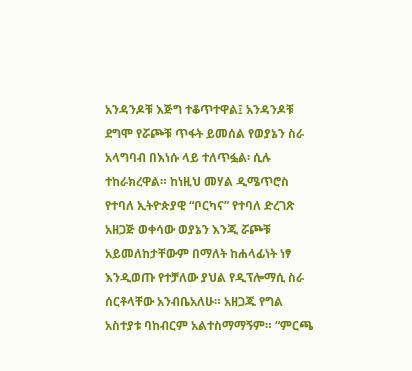አንዳንዶቹ እጅግ ተቆጥተዋል፤ አንዳንዶቹ ደግሞ የሯጮቹ ጥፋት ይመሰል የወያኔን ስራ አላግባብ በእነሱ ላይ ተለጥፏል፡ ሲሉ ተከራክረዋል። ከነዚህ መሃል ዲሜጥሮስ የተባለ ኢትዮጵያዊ “ቦርካና” የተባለ ድረገጽ አዘጋጅ ወቀሳው ወያኔን እንጂ ሯጮቹ አይመለከታቸውም በማለት ከሐላፊነት ነፃ እንዲወጡ የተቻለው ያህል የዲፕሎማሲ ስራ ሰርቶላቸው አንብቤአለሁ። አዘጋጁ የግል አስተያቱ ባከብርም አልተስማማኝም። “ምርጫ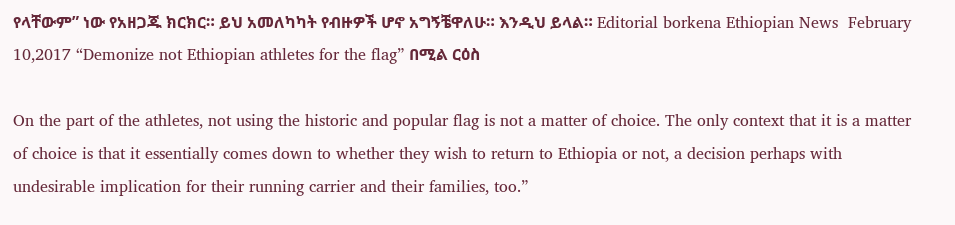የላቸውም” ነው የአዘጋጁ ክርክር። ይህ አመለካካት የብዙዎች ሆኖ አግኝቼዋለሁ። እንዲህ ይላል። Editorial borkena Ethiopian News  February 10,2017 “Demonize not Ethiopian athletes for the flag” በሚል ርዕስ

On the part of the athletes, not using the historic and popular flag is not a matter of choice. The only context that it is a matter of choice is that it essentially comes down to whether they wish to return to Ethiopia or not, a decision perhaps with undesirable implication for their running carrier and their families, too.”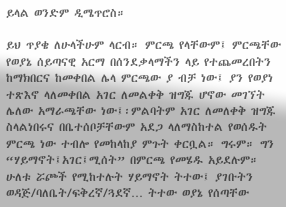ይላል ወንድም ዲሜጥሮስ።

ይህ ጥያቄ ለሁላችሁም ላርብ። ምርጫ የላቸውም፤ ምርጫቸው የወያኔ ሰይጣናዊ አርማ በሰንደቃላማችን ላይ የተጨመረበትን ከማክበርና ከመቀበል ሌላ ምርጫው ያ ብቻ ነው፤ ያን የወያነ  ተጽእኖ ላለመቀበል አገር ለመልቀቅ ዝግጁ ሆኖው መገኘት ሌለው አማራጫቸው ነው፤፡ምልባትም አገር ለመለቀቅ ዝግጁ ስላልነበሩና በቤተሰቦቻቸውም አደጋ ላለማስከተል የወሰዱት ምርጫ ነው ተብሎ የመከላከያ ምጉት ቀርቧል። ግሩም። ግን “ሃይማኖት፤አገር፤ሚሰት” በምርጫ የመሄዱ አይደሉም። ሁለቱ ሯጮች የሚከተሉት ሃይማኖት ትተው፤ ያገቡትን ወዳጅ/ባለቤት/ፍቅረኛ/ጓደኛ… ትተው ወያኔ የሰጣቸው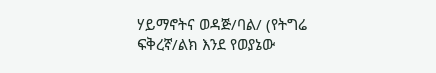ሃይማኖትና ወዳጅ/ባል/ (የትግሬ ፍቅረኛ/ልክ እንደ የወያኔው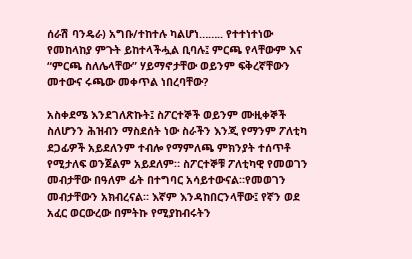ሰራሽ ባንዴራ) አግቡ/ተከተሉ ካልሆነ…….. የተተነተነው የመከላከያ ምጉት ይከተላችሗል ቢባሉ፤ ምርጫ የላቸውም እና “ምርጫ ስለሌላቸው” ሃይማኖታቸው ወይንም ፍቅረኛቸውን መተውና ሩጫው መቀጥል ነበረባቸው?

አስቀደሜ እንደገለጽኩት፤ ስፖርተኞች ወይንም ሙዚቀኞች ስለሆንን ሕዝብን ማስደሰት ነው ስራችን እንጂ የማንም ፖለቲካ ደጋፊዎች አይደለንም ተብሎ የማምለጫ ምክንያት ተሰጥቶ የሚታለፍ ወንጀልም አይደለም። ስፖርተኞቹ ፖለቲካዊ የመወገን መብታቸው በዓለም ፊት በተግባር አሳይተውናል።የመወገን መብታቸውን አክብረናል። እኛም እንዳከበርንላቸው፤ የኛን ወደ አፈር ወርውረው በምትኩ የሚያከብሩትን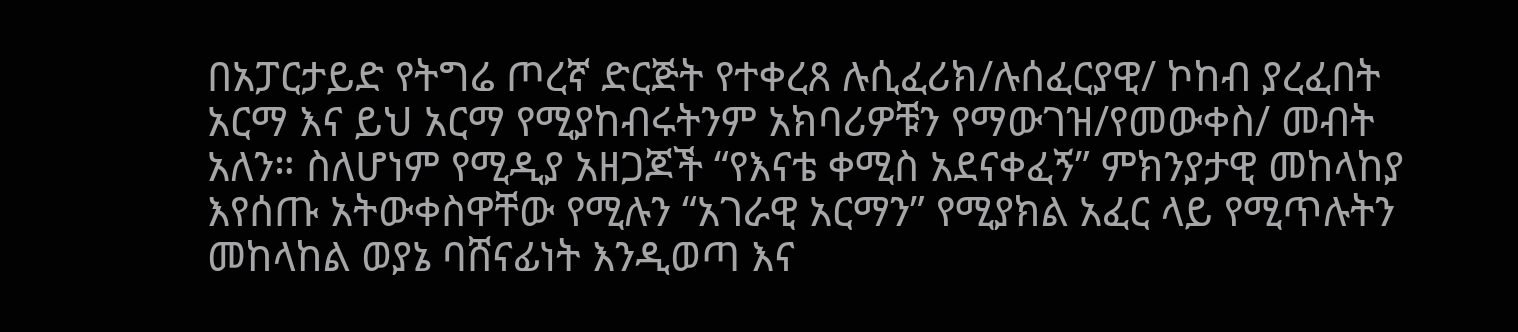በአፓርታይድ የትግሬ ጦረኛ ድርጅት የተቀረጸ ሉሲፈሪክ/ሉሰፈርያዊ/ ኮከብ ያረፈበት አርማ እና ይህ አርማ የሚያከብሩትንም አክባሪዎቹን የማውገዝ/የመውቀስ/ መብት አለን። ስለሆነም የሚዲያ አዘጋጆች “የእናቴ ቀሚስ አደናቀፈኝ” ምክንያታዊ መከላከያ እየሰጡ አትውቀስዋቸው የሚሉን “አገራዊ አርማን” የሚያክል አፈር ላይ የሚጥሉትን መከላከል ወያኔ ባሸናፊነት እንዲወጣ እና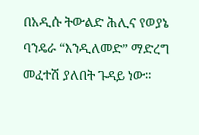በአዲሱ ትውልድ ሕሊና የወያኔ ባንዴራ “እንዲለመድ” ማድረግ መፈተሽ ያለበት ጉዳይ ነው።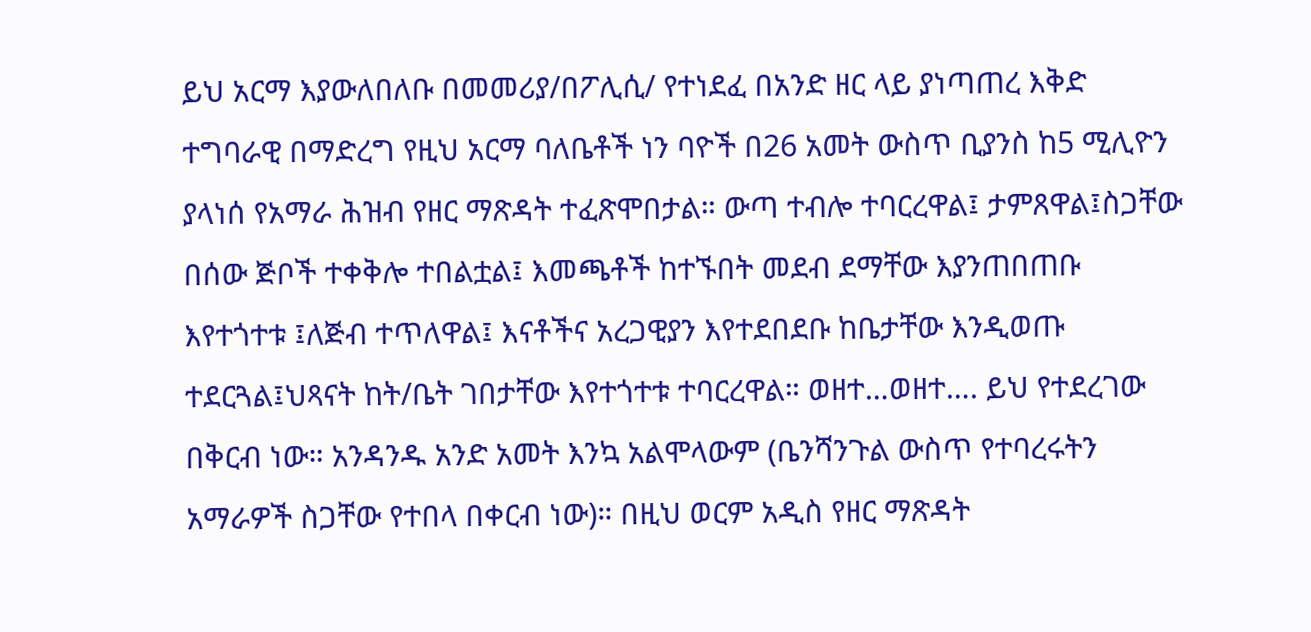ይህ አርማ እያውለበለቡ በመመሪያ/በፖሊሲ/ የተነደፈ በአንድ ዘር ላይ ያነጣጠረ እቅድ ተግባራዊ በማድረግ የዚህ አርማ ባለቤቶች ነን ባዮች በ26 አመት ውስጥ ቢያንስ ከ5 ሚሊዮን ያላነሰ የአማራ ሕዝብ የዘር ማጽዳት ተፈጽሞበታል። ውጣ ተብሎ ተባርረዋል፤ ታምጸዋል፤ስጋቸው በሰው ጅቦች ተቀቅሎ ተበልቷል፤ እመጫቶች ከተኙበት መደብ ደማቸው እያንጠበጠቡ እየተጎተቱ ፤ለጅብ ተጥለዋል፤ እናቶችና አረጋዊያን እየተደበደቡ ከቤታቸው እንዲወጡ ተደርጓል፤ህጻናት ከት/ቤት ገበታቸው እየተጎተቱ ተባርረዋል። ወዘተ…ወዘተ…. ይህ የተደረገው በቅርብ ነው። አንዳንዱ አንድ አመት እንኳ አልሞላውም (ቤንሻንጉል ውስጥ የተባረሩትን አማራዎች ስጋቸው የተበላ በቀርብ ነው)። በዚህ ወርም አዲስ የዘር ማጽዳት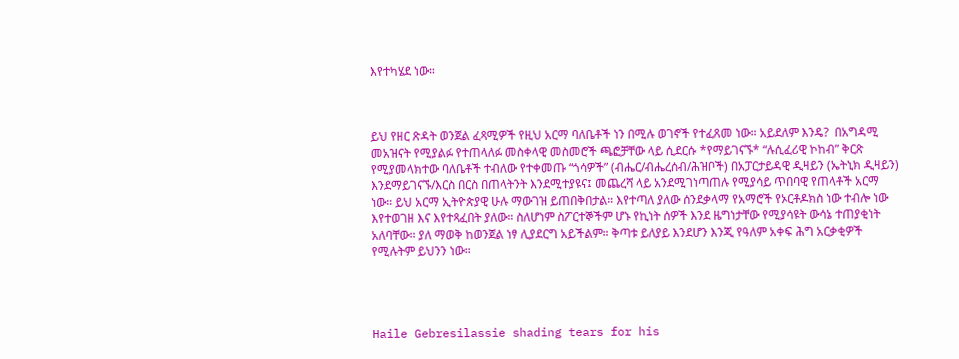እየተካሄደ ነው።



ይህ የዘር ጽዳት ወንጀል ፈጻሚዎች የዚህ አርማ ባለቤቶች ነን በሚሉ ወገኖች የተፈጸመ ነው። አይደለም እንዴ?  በአግዳሚ መአዝናት የሚያልፉ የተጠላለፉ መስቀላዊ መስመሮች ጫፎቻቸው ላይ ሲደርሱ *የማይገናኙ* “ሉሲፈሪዊ ኮከብ” ቅርጽ የሚያመላክተው ባለቤቶች ተብለው የተቀመጡ “ጎሳዎች” (ብሔር/ብሔረሰብ/ሕዝቦች) በአፓርታይዳዊ ዲዛይን (ኤትኒክ ዲዛይን) እንደማይገናኙ/እርስ በርስ በጠላትንት እንደሚተያዩና፤ መጨረሻ ላይ አንደሚገነጣጠሉ የሚያሳይ ጥበባዊ የጠላቶች አርማ ነው። ይህ አርማ ኢትዮጵያዊ ሁሉ ማውገዝ ይጠበቅበታል። እየተጣለ ያለው ሰንደቃላማ የአማሮች የኦርቶዶክስ ነው ተብሎ ነው እየተወገዘ እና እየተጻፈበት ያለው። ስለሆነም ስፖርተኞችም ሆኑ የኪነት ሰዎች እንደ ዜግነታቸው የሚያሳዩት ውሳኔ ተጠያቂነት አለባቸው። ያለ ማወቅ ከወንጀል ነፃ ሊያደርግ አይችልም። ቅጣቱ ይለያይ እንደሆን እንጂ የዓለም አቀፍ ሕግ አርቃቂዎች የሚሉትም ይህንን ነው።




Haile Gebresilassie shading tears for his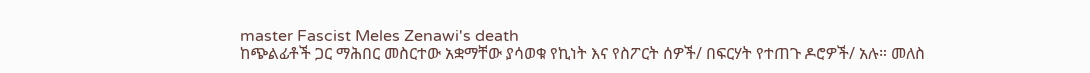master Fascist Meles Zenawi's death
ከጭልፊቶች ጋር ማሕበር መስርተው አቋማቸው ያሳወቁ የኪነት እና የስፖርት ሰዎች/ በፍርሃት የተጠጉ ዶሮዎች/ አሉ። መለስ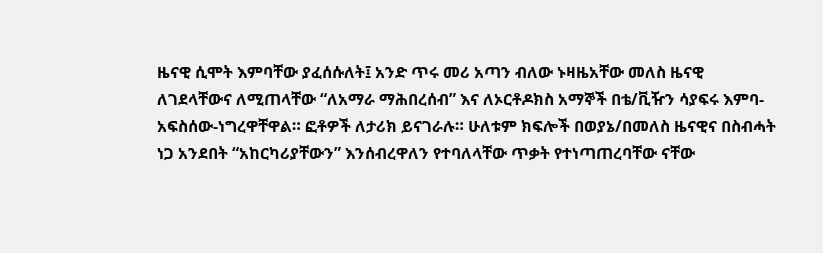ዜናዊ ሲሞት እምባቸው ያፈሰሱለት፤ አንድ ጥሩ መሪ አጣን ብለው ኑዛዜአቸው መለስ ዜናዊ ለገደላቸውና ለሚጠላቸው “ለአማራ ማሕበረሰብ” እና ለኦርቶዶክስ አማኞች በቴ/ቪዥን ሳያፍሩ እምባ-አፍስሰው-ነግረዋቸዋል። ፎቶዎች ለታሪክ ይናገራሉ። ሁለቱም ክፍሎች በወያኔ/በመለስ ዜናዊና በስብሓት ነጋ አንደበት “አከርካሪያቸውን” እንሰብረዋለን የተባለላቸው ጥቃት የተነጣጠረባቸው ናቸው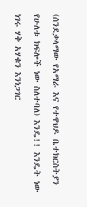(ሰንደቃላማው የአማራ እና የተዋህዶ ቤተክርስትያን የሁለቱ ክፍሎች ነው ስለተባለ) እንዴ!! እንዴት ነው ነገሩ ሃቅ አሃቁን እንነጋገር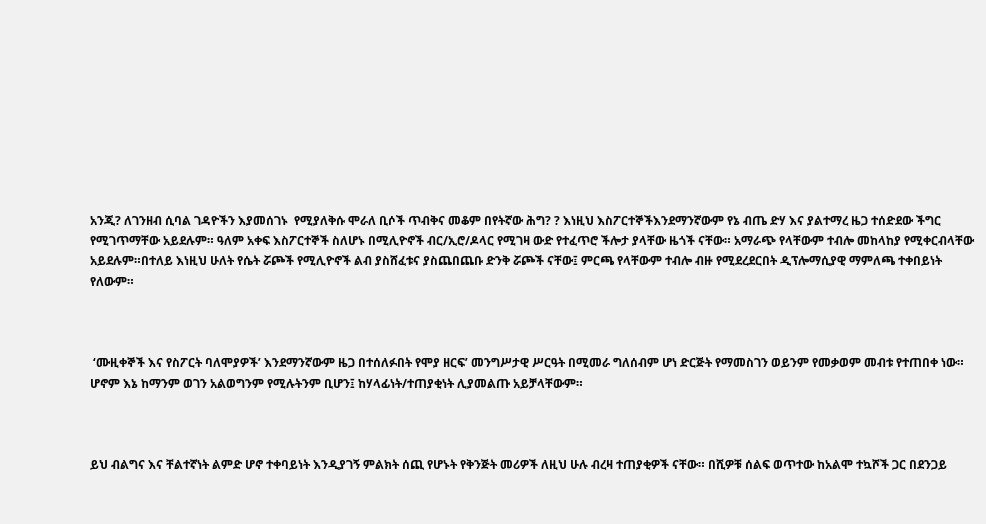አንጂ? ለገንዘብ ሲባል ገዳዮችን እያመሰገኑ  የሚያለቅሱ ሞራለ ቢሶች ጥብቅና መቆም በየትኛው ሕግ? ? እነዚህ እስፖርተኞችእንደማንኛውም የኔ ብጤ ድሃ እና ያልተማረ ዜጋ ተሰድደው ችግር የሚገጥማቸው አይደሉም። ዓለም አቀፍ እስፖርተኞች ስለሆኑ በሚሊዮኖች ብር/ኢሮ/ዶላር የሚገዛ ውድ የተፈጥሮ ችሎታ ያላቸው ዜጎች ናቸው። አማራጭ የላቸውም ተብሎ መከላከያ የሚቀርብላቸው አይደሉም።በተለይ እነዚህ ሁለት የሴት ሯጮች የሚሊዮኖች ልብ ያስሸፈቱና ያስጨበጨቡ ድንቅ ሯጮች ናቸው፤ ምርጫ የላቸውም ተብሎ ብዙ የሚደረደርበት ዲፕሎማሲያዊ ማምለጫ ተቀበይነት የለውም።



 ‘ሙዚቀኞች እና የስፖርት ባለሞያዎች’ እንደማንኛውም ዜጋ በተሰለፉበት የሞያ ዘርፍ’ መንግሥታዊ ሥርዓት በሚመራ ግለሰብም ሆነ ድርጅት የማመስገን ወይንም የመቃወም መብቱ የተጠበቀ ነው። ሆኖም እኔ ከማንም ወገን አልወግንም የሚሉትንም ቢሆን፤ ከሃላፊነት/ተጠያቂነት ሊያመልጡ አይቻላቸውም።



ይህ ብልግና እና ቸልተኛነት ልምድ ሆኖ ተቀባይነት እንዲያገኝ ምልክት ሰጪ የሆኑት የቅንጅት መሪዎች ለዚህ ሁሉ ብረዛ ተጠያቂዎች ናቸው። በሺዎቹ ሰልፍ ወጥተው ከአልሞ ተኳሾች ጋር በደንጋይ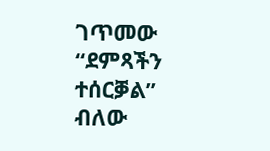ገጥመው “ደምጻችን ተሰርቓል” ብለው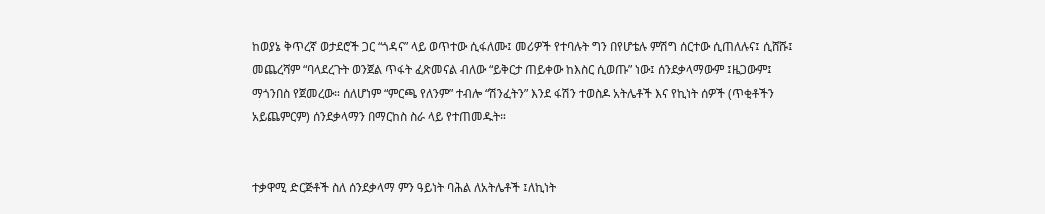ከወያኔ ቅጥረኛ ወታደሮች ጋር “ጎዳና” ላይ ወጥተው ሲፋለሙ፤ መሪዎች የተባሉት ግን በየሆቴሉ ምሽግ ሰርተው ሲጠለሉና፤ ሲሸሹ፤ መጨረሻም “ባላደረጉት ወንጀል ጥፋት ፈጽመናል ብለው “ይቅርታ ጠይቀው ከእስር ሲወጡ” ነው፤ ሰንደቃላማውም ፤ዜጋውም፤ ማጎንበስ የጀመረው። ሰለሆነም “ምርጫ የለንም” ተብሎ “ሽንፈትን” እንደ ፋሽን ተወስዶ አትሌቶች እና የኪነት ሰዎች (ጥቂቶችን አይጨምርም) ሰንደቃላማን በማርከስ ስራ ላይ የተጠመዱት።


ተቃዋሚ ድርጅቶች ስለ ሰንደቃላማ ምን ዓይነት ባሕል ለአትሌቶች ፤ለኪነት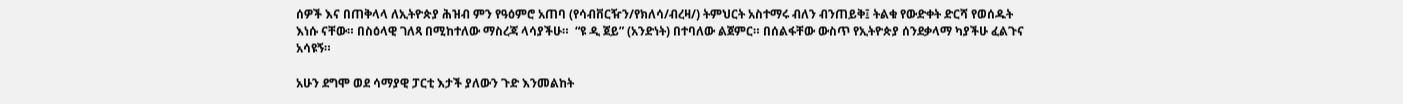ሰዎች እና በጠቅላላ ለኢትዮጵያ ሕዝብ ምን የዓዕምሮ አጠባ (የሳብቨርዥን/የክለሳ/ብረዛ/) ትምህርት አስተማሩ ብለን ብንጠይቅ፤ ትልቁ የውድቀት ድርሻ የወሰዱት እነሱ ናቸው። በስዕላዊ ገለጻ በሚከተለው ማስረጃ ላሳያችሁ።  “ዩ ዲ ጀይ” (አንድነት) በተባለው ልጀምር። በሰልፋቸው ውስጥ የኢትዮጵያ ሰንደቃላማ ካያችሁ ፈልጉና አሳዩኝ።

አሁን ደግሞ ወደ ሳማያዊ ፓርቲ እታች ያለውን ጉድ እንመልከት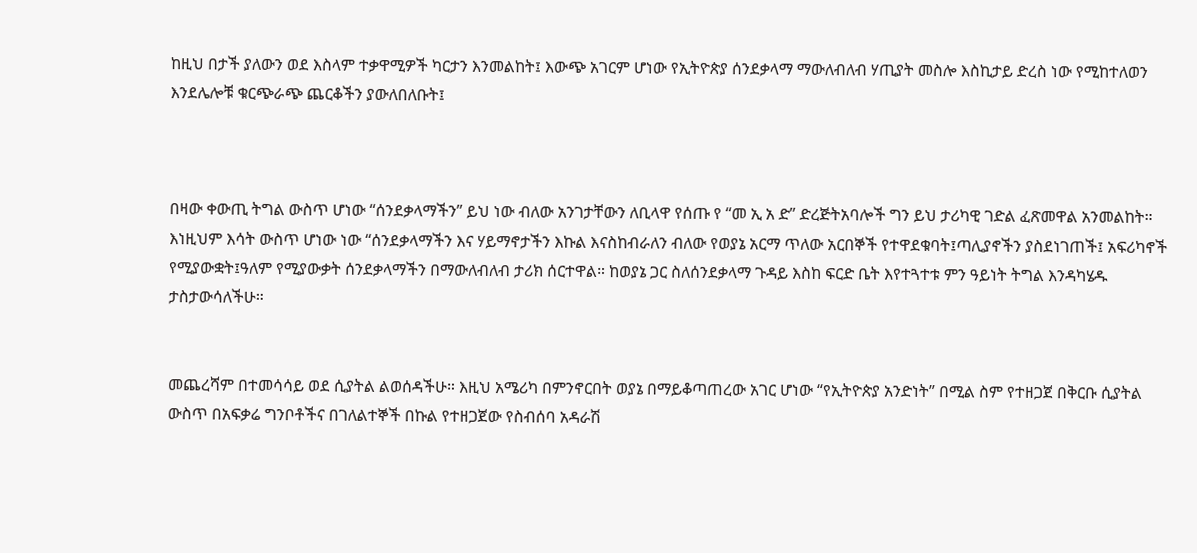ከዚህ በታች ያለውን ወደ እስላም ተቃዋሚዎች ካርታን እንመልከት፤ እውጭ አገርም ሆነው የኢትዮጵያ ሰንደቃላማ ማውለብለብ ሃጢያት መስሎ እስኪታይ ድረስ ነው የሚከተለወን እንደሌሎቹ ቁርጭራጭ ጨርቆችን ያውለበለቡት፤



በዛው ቀውጢ ትግል ውስጥ ሆነው “ሰንደቃላማችን” ይህ ነው ብለው አንገታቸውን ለቢላዋ የሰጡ የ “መ ኢ አ ድ” ድረጅትአባሎች ግን ይህ ታሪካዊ ገድል ፈጽመዋል አንመልከት። እነዚህም እሳት ውስጥ ሆነው ነው “ሰንደቃላማችን እና ሃይማኖታችን እኩል እናስከብራለን ብለው የወያኔ አርማ ጥለው አርበኞች የተዋደቁባት፤ጣሊያኖችን ያስደነገጠች፤ አፍሪካኖች የሚያውቋት፤ዓለም የሚያውቃት ሰንደቃላማችን በማውለብለብ ታሪክ ሰርተዋል። ከወያኔ ጋር ስለሰንደቃላማ ጉዳይ እስከ ፍርድ ቤት እየተጓተቱ ምን ዓይነት ትግል እንዳካሄዱ ታስታውሳለችሁ።


መጨረሻም በተመሳሳይ ወደ ሲያትል ልወሰዳችሁ። እዚህ አሜሪካ በምንኖርበት ወያኔ በማይቆጣጠረው አገር ሆነው “የኢትዮጵያ አንድነት” በሚል ስም የተዘጋጀ በቅርቡ ሲያትል ውስጥ በአፍቃሬ ግንቦቶችና በገለልተኞች በኩል የተዘጋጀው የስብሰባ አዳራሽ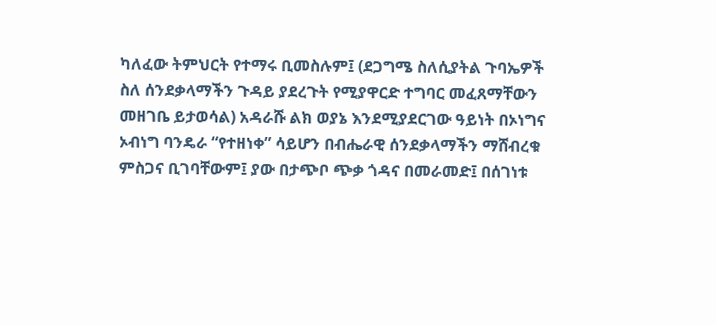ካለፈው ትምህርት የተማሩ ቢመስሉም፤ (ደጋግሜ ስለሲያትል ጉባኤዎች ስለ ሰንደቃላማችን ጉዳይ ያደረጉት የሚያዋርድ ተግባር መፈጸማቸውን መዘገቤ ይታወሳል) አዳራሹ ልክ ወያኔ እንደሚያደርገው ዓይነት በኦነግና ኦብነግ ባንዴራ “የተዘነቀ” ሳይሆን በብሔራዊ ሰንደቃላማችን ማሸብረቁ ምስጋና ቢገባቸውም፤ ያው በታጭቦ ጭቃ ጎዳና በመራመድ፤ በሰገነቱ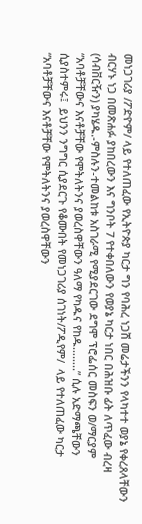መነጋገሪያ /ፖድዮም/ ላይ የተለጠፈው የኢትዮጵያ ካርታ ግን የባሕረ ነጋሽ መሬታችንን የላካተተ ወያኔ የቀረጸላቸውን ብርሃኑ ነጋ በመጽሐፉ ያከበረውን እና ግንቦት 7 የተቀበለውን የወያኔ ካርታ ነበር በሕዝቡ ፊት ለጥፈው ብረዛ (ሳብቨርዥን) ያካሄዱ.-ምስሉን-ተመልከቱ አስገራሚ የሚያደርገው ደግሞ ፕሮፌሰር መስፍን ወ/ማርያም “አባቶቻቸውና እናቶቻቸው የሞትለትንና ያወረስዋቸውን ዓለማ የካዱና የከዱ……..” ሲሉ አድማጫቸውን ሲያስተምሩ፤  ይህንን ንግግር ሲያደርጉ የቆሙበት የመነጋገሪያ ሰገነት/ፖዲየም/  ላይ የተለጠፈው ካርታ  “አባቶቻቸውና እናቶቻቸው የሞትለትንና ያወረስዋቸውን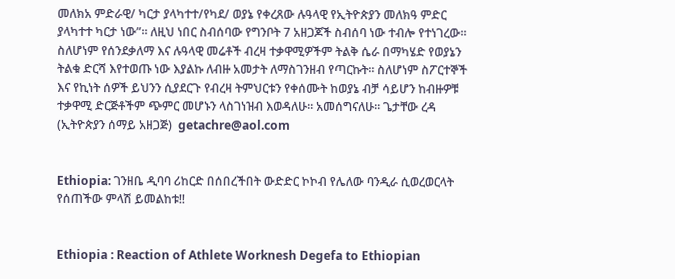መለክአ ምድራዊ/ ካርታ ያላካተተ/የካደ/ ወያኔ የቀረጸው ሉዓላዊ የኢትዮጵያን መለክዓ ምድር ያላካተተ ካርታ ነው”። ለዚህ ነበር ስብሰባው የግንቦት 7 አዘጋጆች ስብሰባ ነው ተብሎ የተነገረው። ስለሆነም የሰንደቃለማ እና ሉዓላዊ መሬቶች ብረዛ ተቃዋሚዎችም ትልቅ ሴራ በማካሄድ የወያኔን ትልቁ ድርሻ እየተወጡ ነው እያልኩ ለብዙ አመታት ለማስገንዘብ የጣርኩት። ስለሆነም ስፖርተኞች እና የኪነት ሰዎች ይህንን ሲያደርጉ የብረዛ ትምህርቱን የቀሰሙት ከወያኔ ብቻ ሳይሆን ከብዙዎቹ ተቃዋሚ ድርጅቶችም ጭምር መሆኑን ላስገነዝብ እወዳለሁ። አመሰግናለሁ። ጌታቸው ረዳ (ኢትዮጵያን ሰማይ አዘጋጅ)  getachre@aol.com


Ethiopia: ገንዘቤ ዲባባ ሪከርድ በሰበረችበት ውድድር ኮኮብ የሌለው ባንዲራ ሲወረወርላት የሰጠችው ምላሽ ይመልከቱ!!


Ethiopia : Reaction of Athlete Worknesh Degefa to Ethiopian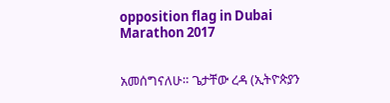opposition flag in Dubai Marathon 2017


አመሰግናለሁ። ጌታቸው ረዳ (ኢትዮጵያን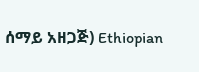ሰማይ አዘጋጅ) Ethiopian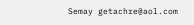Semay getachre@aol.com